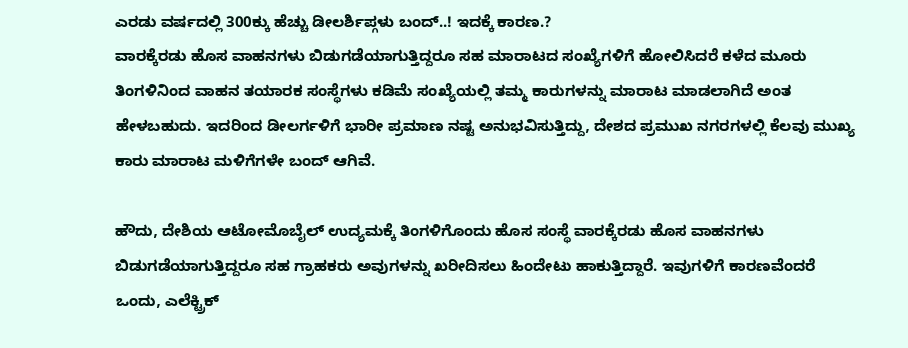ಎರಡು ವರ್ಷದಲ್ಲಿ 300ಕ್ಕು ಹೆಚ್ಚು ಡೀಲರ್ಶಿಪ್ಗಳು ಬಂದ್..! ಇದಕ್ಕೆ ಕಾರಣ.?
ವಾರಕ್ಕೆರಡು ಹೊಸ ವಾಹನಗಳು ಬಿಡುಗಡೆಯಾಗುತ್ತಿದ್ದರೂ ಸಹ ಮಾರಾಟದ ಸಂಖ್ಯೆಗಳಿಗೆ ಹೋಲಿಸಿದರೆ ಕಳೆದ ಮೂರು ತಿಂಗಳಿನಿಂದ ವಾಹನ ತಯಾರಕ ಸಂಸ್ಥೆಗಳು ಕಡಿಮೆ ಸಂಖ್ಯೆಯಲ್ಲಿ ತಮ್ಮ ಕಾರುಗಳನ್ನು ಮಾರಾಟ ಮಾಡಲಾಗಿದೆ ಅಂತ ಹೇಳಬಹುದು. ಇದರಿಂದ ಡೀಲರ್ಗಳಿಗೆ ಭಾರೀ ಪ್ರಮಾಣ ನಷ್ಟ ಅನುಭವಿಸುತ್ತಿದ್ದು, ದೇಶದ ಪ್ರಮುಖ ನಗರಗಳಲ್ಲಿ ಕೆಲವು ಮುಖ್ಯ ಕಾರು ಮಾರಾಟ ಮಳಿಗೆಗಳೇ ಬಂದ್ ಆಗಿವೆ.

ಹೌದು, ದೇಶಿಯ ಆಟೋಮೊಬೈಲ್ ಉದ್ಯಮಕ್ಕೆ ತಿಂಗಳಿಗೊಂದು ಹೊಸ ಸಂಸ್ಥೆ ವಾರಕ್ಕೆರಡು ಹೊಸ ವಾಹನಗಳು ಬಿಡುಗಡೆಯಾಗುತ್ತಿದ್ದರೂ ಸಹ ಗ್ರಾಹಕರು ಅವುಗಳನ್ನು ಖರೀದಿಸಲು ಹಿಂದೇಟು ಹಾಕುತ್ತಿದ್ದಾರೆ. ಇವುಗಳಿಗೆ ಕಾರಣವೆಂದರೆ ಒಂದು, ಎಲೆಕ್ಟ್ರಿಕ್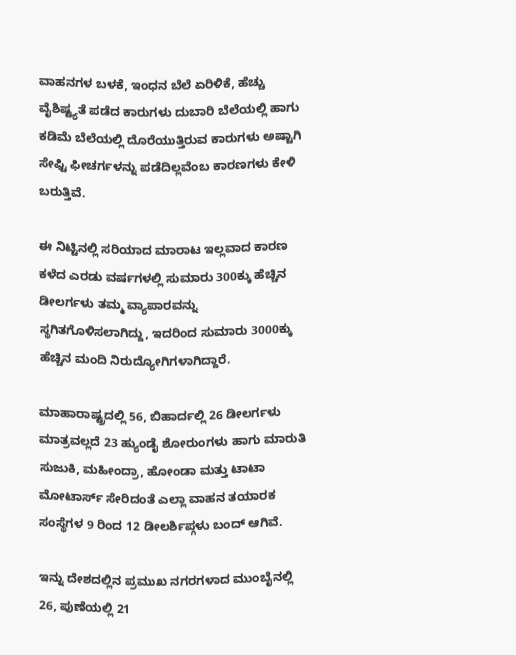ವಾಹನಗಳ ಬಳಕೆ, ಇಂಧನ ಬೆಲೆ ಏರಿಳಿಕೆ, ಹೆಚ್ಚು ವೈಶಿಷ್ಟ್ಯತೆ ಪಡೆದ ಕಾರುಗಳು ದುಬಾರಿ ಬೆಲೆಯಲ್ಲಿ ಹಾಗು ಕಡಿಮೆ ಬೆಲೆಯಲ್ಲಿ ದೊರೆಯುತ್ತಿರುವ ಕಾರುಗಳು ಅಷ್ಟಾಗಿ ಸೇಫ್ಟಿ ಫೀಚರ್ಗಳನ್ನು ಪಡೆದಿಲ್ಲವೆಂಬ ಕಾರಣಗಳು ಕೇಳಿ ಬರುತ್ತಿವೆ.

ಈ ನಿಟ್ಟಿನಲ್ಲಿ ಸರಿಯಾದ ಮಾರಾಟ ಇಲ್ಲವಾದ ಕಾರಣ ಕಳೆದ ಎರಡು ವರ್ಷಗಳಲ್ಲಿ ಸುಮಾರು 300ಕ್ಕು ಹೆಚ್ಚಿನ ಡೀಲರ್ಗಳು ತಮ್ಮ ವ್ಯಾಪಾರವನ್ನು ಸ್ಥಗಿತಗೊಳಿಸಲಾಗಿದ್ದು, ಇದರಿಂದ ಸುಮಾರು 3000ಕ್ಕು ಹೆಚ್ಚಿನ ಮಂದಿ ನಿರುದ್ಯೋಗಿಗಳಾಗಿದ್ದಾರೆ.

ಮಾಹಾರಾಷ್ಟ್ರದಲ್ಲಿ 56, ಬಿಹಾರ್ದಲ್ಲಿ 26 ಡೀಲರ್ಗಳು ಮಾತ್ರವಲ್ಲದೆ 23 ಹ್ಯುಂಡೈ ಶೋರುಂಗಳು ಹಾಗು ಮಾರುತಿ ಸುಜುಕಿ, ಮಹೀಂದ್ರಾ, ಹೋಂಡಾ ಮತ್ತು ಟಾಟಾ ಮೋಟಾರ್ಸ್ ಸೇರಿದಂತೆ ಎಲ್ಲಾ ವಾಹನ ತಯಾರಕ ಸಂಸ್ಥೆಗಳ 9 ರಿಂದ 12 ಡೀಲರ್ಶಿಪ್ಗಳು ಬಂದ್ ಆಗಿವೆ.

ಇನ್ನು ದೇಶದಲ್ಲಿನ ಪ್ರಮುಖ ನಗರಗಳಾದ ಮುಂಬೈನಲ್ಲಿ 26, ಪುಣೆಯಲ್ಲಿ 21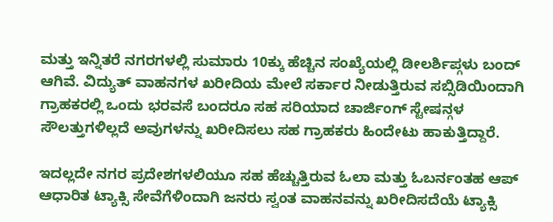ಮತ್ತು ಇನ್ನಿತರೆ ನಗರಗಳಲ್ಲಿ ಸುಮಾರು 10ಕ್ಕು ಹೆಚ್ಚಿನ ಸಂಖ್ಯೆಯಲ್ಲಿ ಡೀಲರ್ಶಿಪ್ಗಳು ಬಂದ್ ಆಗಿವೆ. ವಿದ್ಯುತ್ ವಾಹನಗಳ ಖರೀದಿಯ ಮೇಲೆ ಸರ್ಕಾರ ನೀಡುತ್ತಿರುವ ಸಬ್ಸಿಡಿಯಿಂದಾಗಿ ಗ್ರಾಹಕರಲ್ಲಿ ಒಂದು ಭರವಸೆ ಬಂದರೂ ಸಹ ಸರಿಯಾದ ಚಾರ್ಜಿಂಗ್ ಸ್ಟೇಷನ್ಗಳ ಸೌಲತ್ತುಗಳಿಲ್ಲದೆ ಅವುಗಳನ್ನು ಖರೀದಿಸಲು ಸಹ ಗ್ರಾಹಕರು ಹಿಂದೇಟು ಹಾಕುತ್ತಿದ್ದಾರೆ.

ಇದಲ್ಲದೇ ನಗರ ಪ್ರದೇಶಗಳಲಿಯೂ ಸಹ ಹೆಚ್ಚುತ್ತಿರುವ ಓಲಾ ಮತ್ತು ಓಬರ್ನಂತಹ ಆಪ್ ಆಧಾರಿತ ಟ್ಯಾಕ್ಸಿ ಸೇವೆಗೆಳಿಂದಾಗಿ ಜನರು ಸ್ವಂತ ವಾಹನವನ್ನು ಖರೀದಿಸದೆಯೆ ಟ್ಯಾಕ್ಸಿ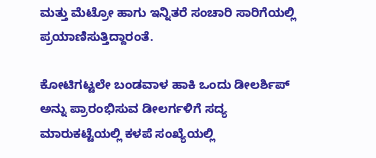ಮತ್ತು ಮೆಟ್ರೋ ಹಾಗು ಇನ್ನಿತರೆ ಸಂಚಾರಿ ಸಾರಿಗೆಯಲ್ಲಿ ಪ್ರಯಾಣಿಸುತ್ತಿದ್ದಾರಂತೆ.

ಕೋಟಿಗಟ್ಟಲೇ ಬಂಡವಾಳ ಹಾಕಿ ಒಂದು ಡೀಲರ್ಶಿಪ್ ಅನ್ನು ಪ್ರಾರಂಭಿಸುವ ಡೀಲರ್ಗಳಿಗೆ ಸದ್ಯ ಮಾರುಕಟ್ಟೆಯಲ್ಲಿ ಕಳಪೆ ಸಂಖ್ಯೆಯಲ್ಲಿ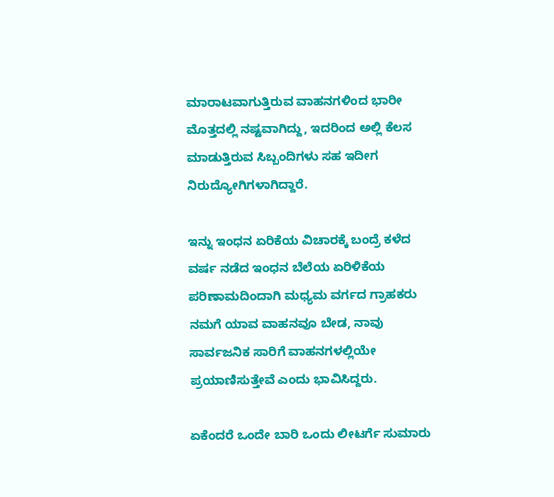ಮಾರಾಟವಾಗುತ್ತಿರುವ ವಾಹನಗಳಿಂದ ಭಾರೀ ಮೊತ್ತದಲ್ಲಿ ನಷ್ಟವಾಗಿದ್ದು, ಇದರಿಂದ ಅಲ್ಲಿ ಕೆಲಸ ಮಾಡುತ್ತಿರುವ ಸಿಬ್ಬಂದಿಗಳು ಸಹ ಇದೀಗ ನಿರುದ್ಯೋಗಿಗಳಾಗಿದ್ದಾರೆ.

ಇನ್ನು ಇಂಧನ ಏರಿಕೆಯ ವಿಚಾರಕ್ಕೆ ಬಂದ್ರೆ ಕಳೆದ ವರ್ಷ ನಡೆದ ಇಂಧನ ಬೆಲೆಯ ಏರಿಳಿಕೆಯ ಪರಿಣಾಮದಿಂದಾಗಿ ಮಧ್ಯಮ ವರ್ಗದ ಗ್ರಾಹಕರು ನಮಗೆ ಯಾವ ವಾಹನವೂ ಬೇಡ, ನಾವು ಸಾರ್ವಜನಿಕ ಸಾರಿಗೆ ವಾಹನಗಳಲ್ಲಿಯೇ ಪ್ರಯಾಣಿಸುತ್ತೇವೆ ಎಂದು ಭಾವಿಸಿದ್ದರು.

ಏಕೆಂದರೆ ಒಂದೇ ಬಾರಿ ಒಂದು ಲೀಟರ್ಗೆ ಸುಮಾರು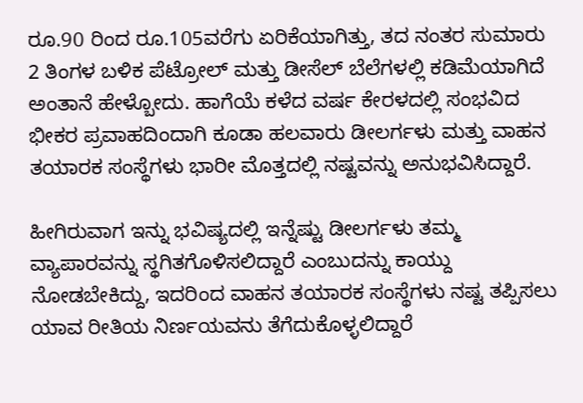ರೂ.90 ರಿಂದ ರೂ.105ವರೆಗು ಏರಿಕೆಯಾಗಿತ್ತು, ತದ ನಂತರ ಸುಮಾರು 2 ತಿಂಗಳ ಬಳಿಕ ಪೆಟ್ರೋಲ್ ಮತ್ತು ಡೀಸೆಲ್ ಬೆಲೆಗಳಲ್ಲಿ ಕಡಿಮೆಯಾಗಿದೆ ಅಂತಾನೆ ಹೇಳ್ಬೋದು. ಹಾಗೆಯೆ ಕಳೆದ ವರ್ಷ ಕೇರಳದಲ್ಲಿ ಸಂಭವಿದ ಭೀಕರ ಪ್ರವಾಹದಿಂದಾಗಿ ಕೂಡಾ ಹಲವಾರು ಡೀಲರ್ಗಳು ಮತ್ತು ವಾಹನ ತಯಾರಕ ಸಂಸ್ಥೆಗಳು ಭಾರೀ ಮೊತ್ತದಲ್ಲಿ ನಷ್ಟವನ್ನು ಅನುಭವಿಸಿದ್ದಾರೆ.

ಹೀಗಿರುವಾಗ ಇನ್ನು ಭವಿಷ್ಯದಲ್ಲಿ ಇನ್ನೆಷ್ಟು ಡೀಲರ್ಗಳು ತಮ್ಮ ವ್ಯಾಪಾರವನ್ನು ಸ್ಥಗಿತಗೊಳಿಸಲಿದ್ದಾರೆ ಎಂಬುದನ್ನು ಕಾಯ್ದು ನೋಡಬೇಕಿದ್ದು, ಇದರಿಂದ ವಾಹನ ತಯಾರಕ ಸಂಸ್ಥೆಗಳು ನಷ್ಟ ತಪ್ಪಿಸಲು ಯಾವ ರೀತಿಯ ನಿರ್ಣಯವನು ತೆಗೆದುಕೊಳ್ಳಲಿದ್ದಾರೆ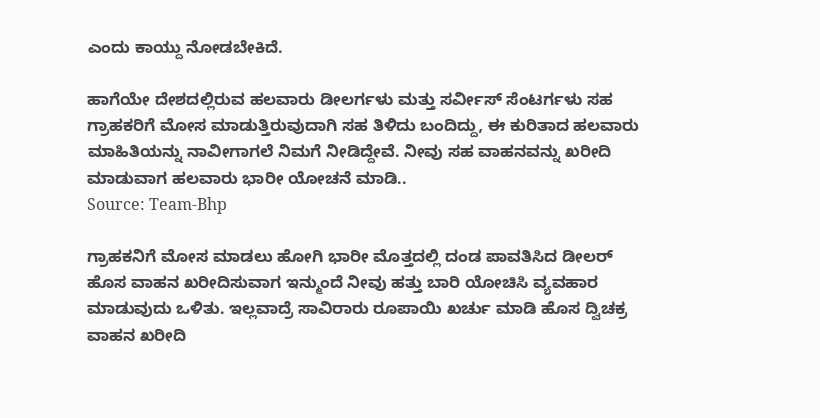ಎಂದು ಕಾಯ್ದು ನೋಡಬೇಕಿದೆ.

ಹಾಗೆಯೇ ದೇಶದಲ್ಲಿರುವ ಹಲವಾರು ಡೀಲರ್ಗಳು ಮತ್ತು ಸರ್ವೀಸ್ ಸೆಂಟರ್ಗಳು ಸಹ ಗ್ರಾಹಕರಿಗೆ ಮೋಸ ಮಾಡುತ್ತಿರುವುದಾಗಿ ಸಹ ತಿಳಿದು ಬಂದಿದ್ದು, ಈ ಕುರಿತಾದ ಹಲವಾರು ಮಾಹಿತಿಯನ್ನು ನಾವೀಗಾಗಲೆ ನಿಮಗೆ ನೀಡಿದ್ದೇವೆ. ನೀವು ಸಹ ವಾಹನವನ್ನು ಖರೀದಿ ಮಾಡುವಾಗ ಹಲವಾರು ಭಾರೀ ಯೋಚನೆ ಮಾಡಿ..
Source: Team-Bhp

ಗ್ರಾಹಕನಿಗೆ ಮೋಸ ಮಾಡಲು ಹೋಗಿ ಭಾರೀ ಮೊತ್ತದಲ್ಲಿ ದಂಡ ಪಾವತಿಸಿದ ಡೀಲರ್
ಹೊಸ ವಾಹನ ಖರೀದಿಸುವಾಗ ಇನ್ಮುಂದೆ ನೀವು ಹತ್ತು ಬಾರಿ ಯೋಚಿಸಿ ವ್ಯವಹಾರ ಮಾಡುವುದು ಒಳಿತು. ಇಲ್ಲವಾದ್ರೆ ಸಾವಿರಾರು ರೂಪಾಯಿ ಖರ್ಚು ಮಾಡಿ ಹೊಸ ದ್ವಿಚಕ್ರ ವಾಹನ ಖರೀದಿ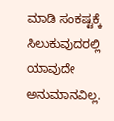ಮಾಡಿ ಸಂಕಷ್ಟಕ್ಕೆ ಸಿಲುಕುವುದರಲ್ಲಿ ಯಾವುದೇ ಅನುಮಾನವಿಲ್ಲ.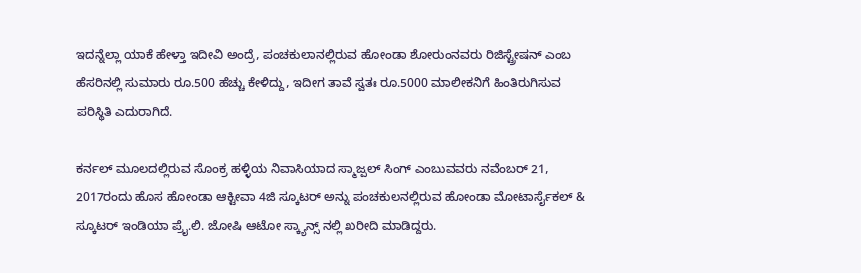ಇದನ್ನೆಲ್ಲಾ ಯಾಕೆ ಹೇಳ್ತಾ ಇದೀವಿ ಅಂದ್ರೆ, ಪಂಚಕುಲಾನಲ್ಲಿರುವ ಹೋಂಡಾ ಶೋರುಂನವರು ರಿಜಿಸ್ಟ್ರೇಷನ್ ಎಂಬ ಹೆಸರಿನಲ್ಲಿ ಸುಮಾರು ರೂ.500 ಹೆಚ್ಚು ಕೇಳಿದ್ದು, ಇದೀಗ ತಾವೆ ಸ್ವತಃ ರೂ.5000 ಮಾಲೀಕನಿಗೆ ಹಿಂತಿರುಗಿಸುವ ಪರಿಸ್ಥಿತಿ ಎದುರಾಗಿದೆ.

ಕರ್ನಲ್ ಮೂಲದಲ್ಲಿರುವ ಸೊಂಕ್ರ ಹಳ್ಳಿಯ ನಿವಾಸಿಯಾದ ಸ್ಮಾಜ್ಪಲ್ ಸಿಂಗ್ ಎಂಬುವವರು ನವೆಂಬರ್ 21, 2017ರಂದು ಹೊಸ ಹೋಂಡಾ ಆಕ್ಟೀವಾ 4ಜಿ ಸ್ಕೂಟರ್ ಅನ್ನು ಪಂಚಕುಲನಲ್ಲಿರುವ ಹೋಂಡಾ ಮೋಟಾರ್ಸೈಕಲ್ & ಸ್ಕೂಟರ್ ಇಂಡಿಯಾ ಪ್ರೈ.ಲಿ. ಜೋಷಿ ಆಟೋ ಸ್ಕ್ಯಾನ್ಸ್ ನಲ್ಲಿ ಖರೀದಿ ಮಾಡಿದ್ದರು.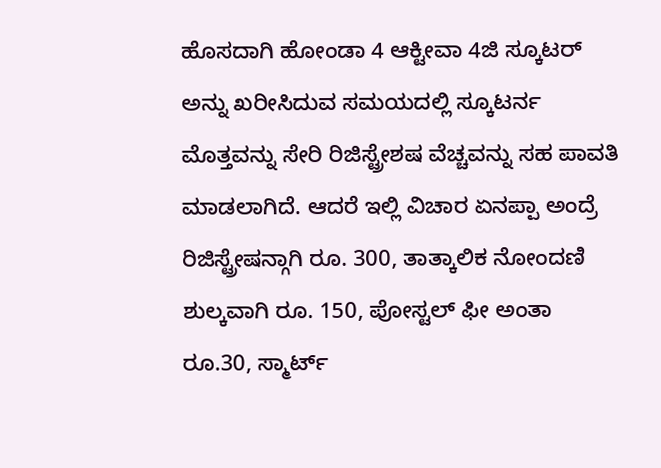ಹೊಸದಾಗಿ ಹೋಂಡಾ 4 ಆಕ್ಟೀವಾ 4ಜಿ ಸ್ಕೂಟರ್ ಅನ್ನು ಖರೀಸಿದುವ ಸಮಯದಲ್ಲಿ ಸ್ಕೂಟರ್ನ ಮೊತ್ತವನ್ನು ಸೇರಿ ರಿಜಿಸ್ಟ್ರೇಶಷ ವೆಚ್ಚವನ್ನು ಸಹ ಪಾವತಿ ಮಾಡಲಾಗಿದೆ. ಆದರೆ ಇಲ್ಲಿ ವಿಚಾರ ಏನಪ್ಪಾ ಅಂದ್ರೆ ರಿಜಿಸ್ಟ್ರೇಷನ್ಗಾಗಿ ರೂ. 300, ತಾತ್ಕಾಲಿಕ ನೋಂದಣಿ ಶುಲ್ಕವಾಗಿ ರೂ. 150, ಪೋಸ್ಟಲ್ ಫೀ ಅಂತಾ ರೂ.30, ಸ್ಮಾರ್ಟ್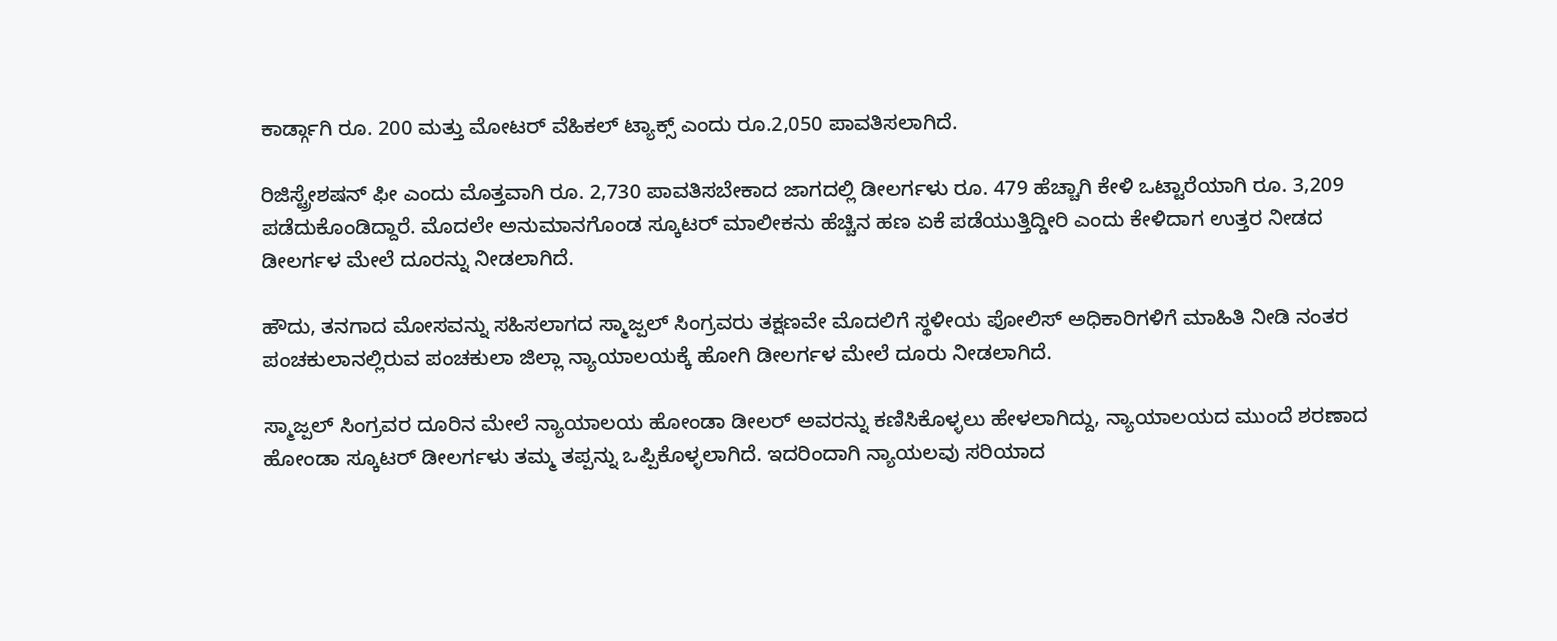ಕಾರ್ಡ್ಗಾಗಿ ರೂ. 200 ಮತ್ತು ಮೋಟರ್ ವೆಹಿಕಲ್ ಟ್ಯಾಕ್ಸ್ ಎಂದು ರೂ.2,050 ಪಾವತಿಸಲಾಗಿದೆ.

ರಿಜಿಸ್ಟ್ರೇಶಷನ್ ಫೀ ಎಂದು ಮೊತ್ತವಾಗಿ ರೂ. 2,730 ಪಾವತಿಸಬೇಕಾದ ಜಾಗದಲ್ಲಿ ಡೀಲರ್ಗಳು ರೂ. 479 ಹೆಚ್ಚಾಗಿ ಕೇಳಿ ಒಟ್ಟಾರೆಯಾಗಿ ರೂ. 3,209 ಪಡೆದುಕೊಂಡಿದ್ದಾರೆ. ಮೊದಲೇ ಅನುಮಾನಗೊಂಡ ಸ್ಕೂಟರ್ ಮಾಲೀಕನು ಹೆಚ್ಚಿನ ಹಣ ಏಕೆ ಪಡೆಯುತ್ತಿದ್ಡೀರಿ ಎಂದು ಕೇಳಿದಾಗ ಉತ್ತರ ನೀಡದ ಡೀಲರ್ಗಳ ಮೇಲೆ ದೂರನ್ನು ನೀಡಲಾಗಿದೆ.

ಹೌದು, ತನಗಾದ ಮೋಸವನ್ನು ಸಹಿಸಲಾಗದ ಸ್ಮಾಜ್ಪಲ್ ಸಿಂಗ್ರವರು ತಕ್ಷಣವೇ ಮೊದಲಿಗೆ ಸ್ಥಳೀಯ ಪೋಲಿಸ್ ಅಧಿಕಾರಿಗಳಿಗೆ ಮಾಹಿತಿ ನೀಡಿ ನಂತರ ಪಂಚಕುಲಾನಲ್ಲಿರುವ ಪಂಚಕುಲಾ ಜಿಲ್ಲಾ ನ್ಯಾಯಾಲಯಕ್ಕೆ ಹೋಗಿ ಡೀಲರ್ಗಳ ಮೇಲೆ ದೂರು ನೀಡಲಾಗಿದೆ.

ಸ್ಮಾಜ್ಪಲ್ ಸಿಂಗ್ರವರ ದೂರಿನ ಮೇಲೆ ನ್ಯಾಯಾಲಯ ಹೋಂಡಾ ಡೀಲರ್ ಅವರನ್ನು ಕಣಿಸಿಕೊಳ್ಳಲು ಹೇಳಲಾಗಿದ್ದು, ನ್ಯಾಯಾಲಯದ ಮುಂದೆ ಶರಣಾದ ಹೋಂಡಾ ಸ್ಕೂಟರ್ ಡೀಲರ್ಗಳು ತಮ್ಮ ತಪ್ಪನ್ನು ಒಪ್ಪಿಕೊಳ್ಳಲಾಗಿದೆ. ಇದರಿಂದಾಗಿ ನ್ಯಾಯಲವು ಸರಿಯಾದ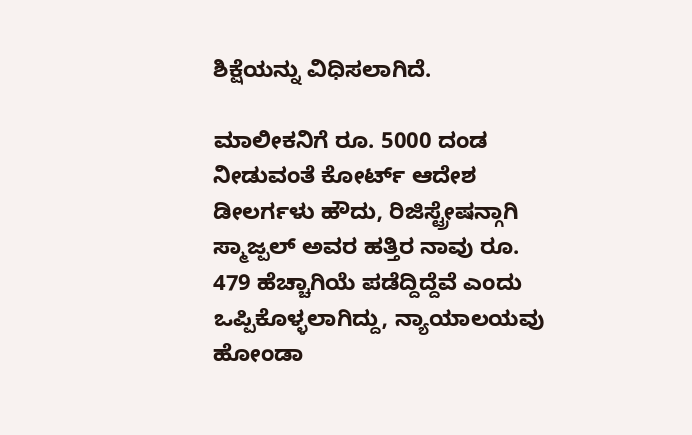ಶಿಕ್ಷೆಯನ್ನು ವಿಧಿಸಲಾಗಿದೆ.

ಮಾಲೀಕನಿಗೆ ರೂ. 5000 ದಂಡ ನೀಡುವಂತೆ ಕೋರ್ಟ್ ಆದೇಶ
ಡೀಲರ್ಗಳು ಹೌದು, ರಿಜಿಸ್ಟ್ರೇಷನ್ಗಾಗಿ ಸ್ಮಾಜ್ಪಲ್ ಅವರ ಹತ್ತಿರ ನಾವು ರೂ. 479 ಹೆಚ್ಚಾಗಿಯೆ ಪಡೆದ್ದಿದ್ದೆವೆ ಎಂದು ಒಪ್ಪಿಕೊಳ್ಳಲಾಗಿದ್ದು, ನ್ಯಾಯಾಲಯವು ಹೋಂಡಾ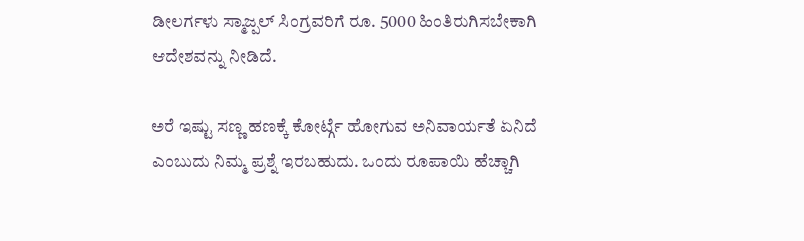ಡೀಲರ್ಗಳು ಸ್ಮಾಜ್ಪಲ್ ಸಿಂಗ್ರವರಿಗೆ ರೂ. 5000 ಹಿಂತಿರುಗಿಸಬೇಕಾಗಿ ಆದೇಶವನ್ನು ನೀಡಿದೆ.

ಅರೆ ಇಷ್ಟು ಸಣ್ಣ ಹಣಕ್ಕೆ ಕೋರ್ಟ್ಗೆ ಹೋಗುವ ಅನಿವಾರ್ಯತೆ ಏನಿದೆ ಎಂಬುದು ನಿಮ್ಮ ಪ್ರಶ್ನೆ ಇರಬಹುದು. ಒಂದು ರೂಪಾಯಿ ಹೆಚ್ಚಾಗಿ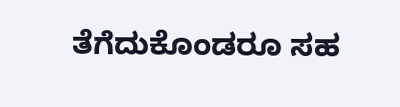ತೆಗೆದುಕೊಂಡರೂ ಸಹ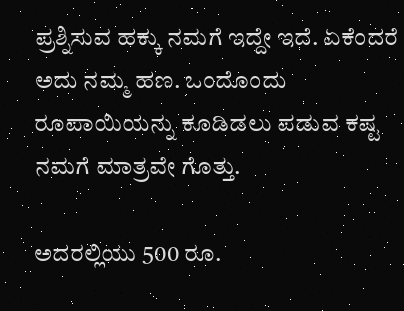ಪ್ರಶ್ನಿಸುವ ಹಕ್ಕು ನಮಗೆ ಇದ್ದೇ ಇದೆ. ಏಕೆಂದರೆ ಅದು ನಮ್ಮ ಹಣ. ಒಂದೊಂದು ರೂಪಾಯಿಯನ್ನು ಕೂಡಿಡಲು ಪಡುವ ಕಷ್ಟ ನಮಗೆ ಮಾತ್ರವೇ ಗೊತ್ತು.

ಅದರಲ್ಲಿಯು 500 ರೂ.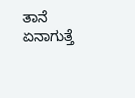ತಾನೆ ಏನಾಗುತ್ತೆ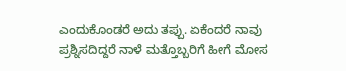ಎಂದುಕೊಂಡರೆ ಅದು ತಪ್ಪು. ಏಕೆಂದರೆ ನಾವು ಪ್ರಶ್ನಿಸದಿದ್ದರೆ ನಾಳೆ ಮತ್ತೊಬ್ಬರಿಗೆ ಹೀಗೆ ಮೋಸ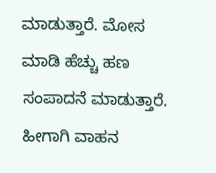ಮಾಡುತ್ತಾರೆ. ಮೋಸ ಮಾಡಿ ಹೆಚ್ಚು ಹಣ ಸಂಪಾದನೆ ಮಾಡುತ್ತಾರೆ. ಹೀಗಾಗಿ ವಾಹನ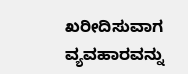ಖರೀದಿಸುವಾಗ ವ್ಯವಹಾರವನ್ನು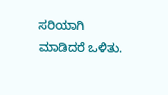ಸರಿಯಾಗಿ ಮಾಡಿದರೆ ಒಳಿತು.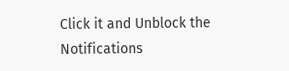Click it and Unblock the Notifications